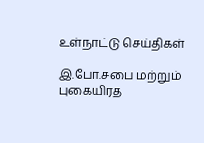உள்நாட்டு செய்திகள்

இ.போ.சபை மற்றும் புகையிரத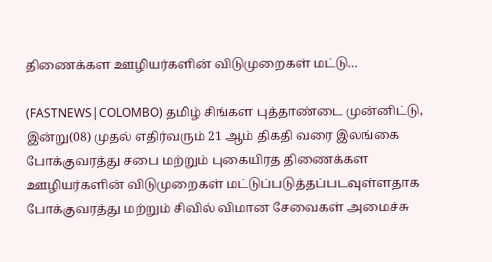திணைக்கள ஊழியர்களின் விடுமுறைகள் மட்டு…

(FASTNEWS|COLOMBO) தமிழ் சிங்கள புத்தாண்டை முன்னிட்டு, இன்று(08) முதல் எதிர்வரும் 21 ஆம் திகதி வரை இலங்கை போக்குவரத்து சபை மற்றும் புகையிரத திணைக்கள ஊழியர்களின் விடுமுறைகள் மட்டுப்படுத்தப்படவுள்ளதாக போக்குவரத்து மற்றும் சிவில் விமான சேவைகள் அமைச்சு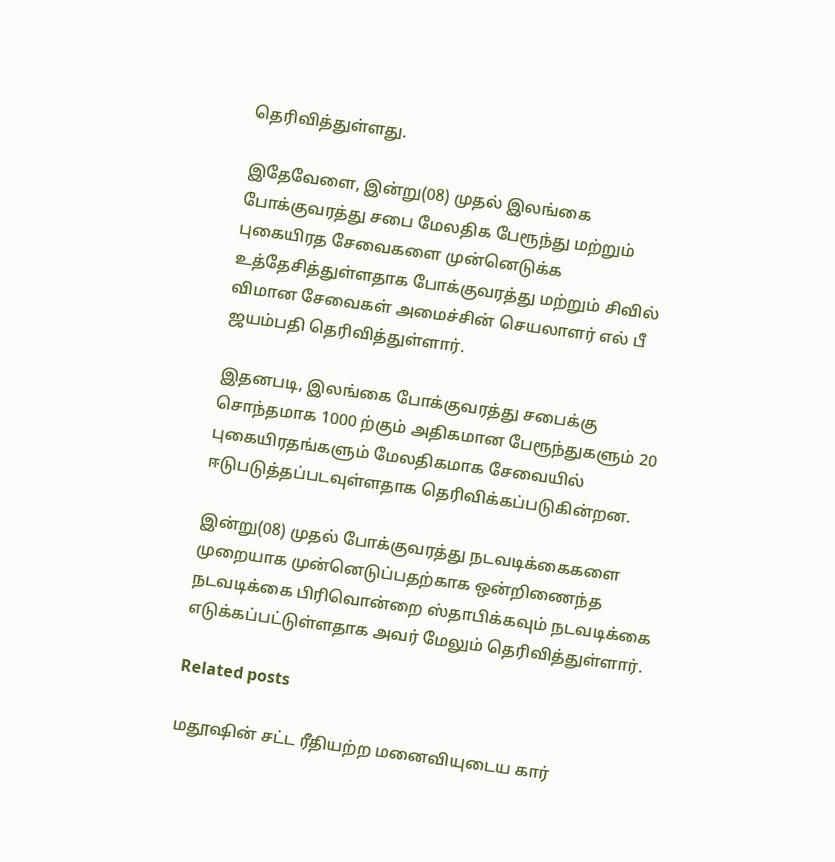தெரிவித்துள்ளது.

இதேவேளை, இன்று(08) முதல் இலங்கை போக்குவரத்து சபை மேலதிக பேரூந்து மற்றும் புகையிரத சேவைகளை முன்னெடுக்க உத்தேசித்துள்ளதாக போக்குவரத்து மற்றும் சிவில் விமான சேவைகள் அமைச்சின் செயலாளர் எல் பீ ஜயம்பதி தெரிவித்துள்ளார்.

இதனபடி, இலங்கை போக்குவரத்து சபைக்கு சொந்தமாக 1000 ற்கும் அதிகமான பேரூந்துகளும் 20 புகையிரதங்களும் மேலதிகமாக சேவையில் ஈடுபடுத்தப்படவுள்ளதாக தெரிவிக்கப்படுகின்றன.

இன்று(08) முதல் போக்குவரத்து நடவடிக்கைகளை முறையாக முன்னெடுப்பதற்காக ஒன்றிணைந்த நடவடிக்கை பிரிவொன்றை ஸ்தாபிக்கவும் நடவடிக்கை எடுக்கப்பட்டுள்ளதாக அவர் மேலும் தெரிவித்துள்ளார்.

Related posts

மதூஷின் சட்ட ரீதியற்ற மனைவியுடைய கார்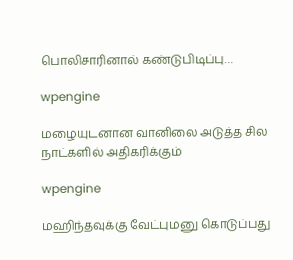பொலிசாரினால் கண்டுபிடிப்பு…

wpengine

மழையுடனான வானிலை அடுத்த சில நாட்களில் அதிகரிக்கும்

wpengine

மஹிந்தவுக்கு வேட்புமனு கொடுப்பது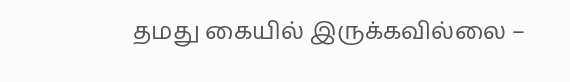தமது கையில் இருக்கவில்லை –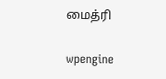மைத்ரி

wpengine